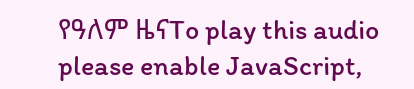የዓለም ዜናTo play this audio please enable JavaScript,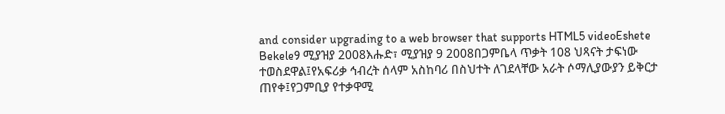and consider upgrading to a web browser that supports HTML5 videoEshete Bekele9 ሚያዝያ 2008እሑድ፣ ሚያዝያ 9 2008በጋምቤላ ጥቃት 108 ህጻናት ታፍነው ተወስደዋል፤የአፍሪቃ ኅብረት ሰላም አስከባሪ በስህተት ለገደላቸው አራት ሶማሊያውያን ይቅርታ ጠየቀ፤የጋምቢያ የተቃዋሚ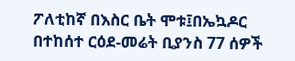ፖለቲከኛ በእስር ቤት ሞቱ፤በኤኳዶር በተከሰተ ርዕደ-መሬት ቢያንስ 77 ሰዎች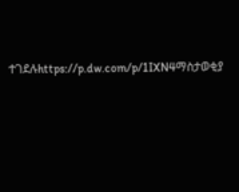ተገደሉhttps://p.dw.com/p/1IXN4ማስታወቂያ